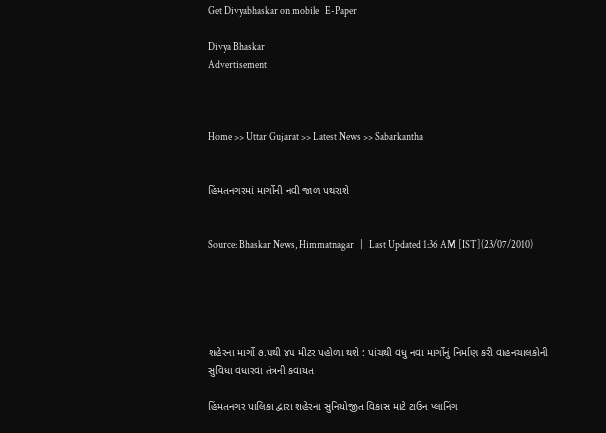Get Divyabhaskar on mobile   E-Paper

Divya Bhaskar
Advertisement



Home >> Uttar Gujarat >> Latest News >> Sabarkantha


હિંમતનગરમાં માર્ગોની નવી જાળ પથરાશે


Source: Bhaskar News, Himmatnagar   |   Last Updated 1:36 AM [IST](23/07/2010)





શહેરના માર્ગો ૭.૫થી ૪૫ મીટર પહોળા થશે : પાંચથી વધુ નવા માર્ગોનું નિર્માણ કરી વાહનચાલકોની સુવિધા વધારવા તંત્રની કવાયત

હિંમતનગર પાલિકા દ્વારા શહેરના સુનિયોજીત વિકાસ માટે ટાઉન પ્લાનિંગ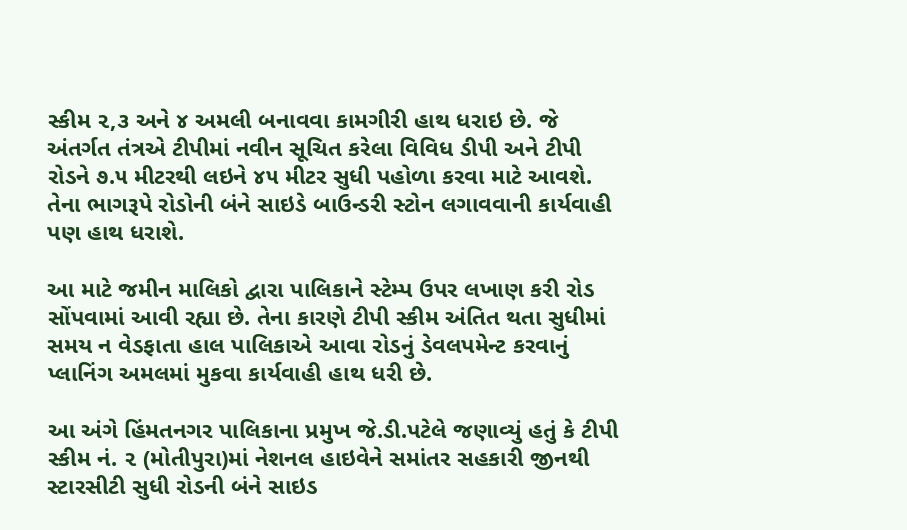સ્કીમ ૨,૩ અને ૪ અમલી બનાવવા કામગીરી હાથ ધરાઇ છે. જે અંતર્ગત તંત્રએ ટીપીમાં નવીન સૂચિત કરેલા વિવિધ ડીપી અને ટીપી રોડને ૭.૫ મીટરથી લઇને ૪૫ મીટર સુધી પહોળા કરવા માટે આવશે. તેના ભાગરૂપે રોડોની બંને સાઇડે બાઉન્ડરી સ્ટોન લગાવવાની કાર્યવાહી પણ હાથ ધરાશે.

આ માટે જમીન માલિકો દ્વારા પાલિકાને સ્ટેમ્પ ઉપર લખાણ કરી રોડ સોંપવામાં આવી રહ્યા છે. તેના કારણે ટીપી સ્કીમ અંતિત થતા સુધીમાં સમય ન વેડફાતા હાલ પાલિકાએ આવા રોડનું ડેવલપમેન્ટ કરવાનું પ્લાનિંગ અમલમાં મુકવા કાર્યવાહી હાથ ધરી છે.

આ અંગે હિંમતનગર પાલિકાના પ્રમુખ જે.ડી.પટેલે જણાવ્યું હતું કે ટીપી સ્કીમ નં. ૨ (મોતીપુરા)માં નેશનલ હાઇવેને સમાંતર સહકારી જીનથી સ્ટારસીટી સુધી રોડની બંને સાઇડ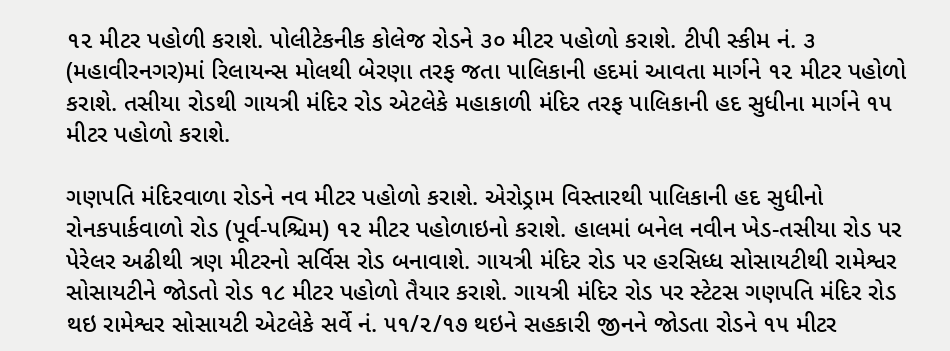૧૨ મીટર પહોળી કરાશે. પોલીટેકનીક કોલેજ રોડને ૩૦ મીટર પહોળો કરાશે. ટીપી સ્કીમ નં. ૩ (મહાવીરનગર)માં રિલાયન્સ મોલથી બેરણા તરફ જતા પાલિકાની હદમાં આવતા માર્ગને ૧૨ મીટર પહોળો કરાશે. તસીયા રોડથી ગાયત્રી મંદિર રોડ એટલેકે મહાકાળી મંદિર તરફ પાલિકાની હદ સુધીના માર્ગને ૧૫ મીટર પહોળો કરાશે.

ગણપતિ મંદિરવાળા રોડને નવ મીટર પહોળો કરાશે. એરોડ્રામ વિસ્તારથી પાલિકાની હદ સુધીનો રોનકપાર્કવાળો રોડ (પૂર્વ-પશ્ચિમ) ૧૨ મીટર પહોળાઇનો કરાશે. હાલમાં બનેલ નવીન ખેડ-તસીયા રોડ પર પેરેલર અઢીથી ત્રણ મીટરનો સર્વિસ રોડ બનાવાશે. ગાયત્રી મંદિર રોડ પર હરસિધ્ધ સોસાયટીથી રામેશ્વર સોસાયટીને જોડતો રોડ ૧૮ મીટર પહોળો તૈયાર કરાશે. ગાયત્રી મંદિર રોડ પર સ્ટેટસ ગણપતિ મંદિર રોડ થઇ રામેશ્વર સોસાયટી એટલેકે સર્વે નં. ૫૧/૨/૧૭ થઇને સહકારી જીનને જોડતા રોડને ૧૫ મીટર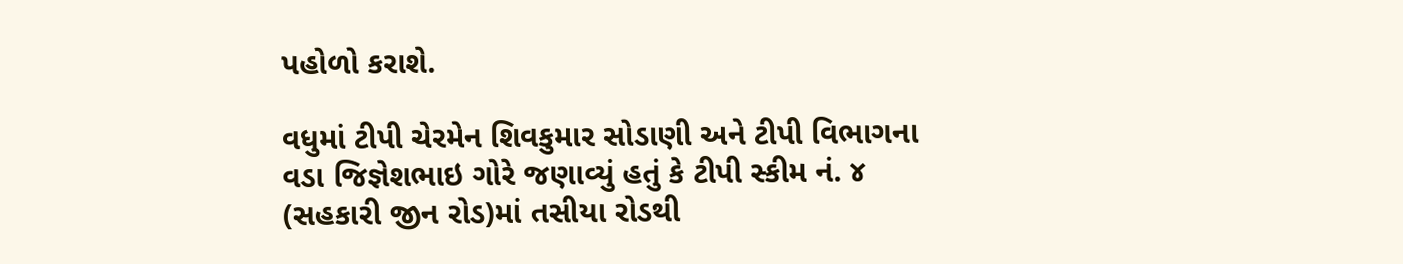પહોળો કરાશે.

વધુમાં ટીપી ચેરમેન શિવકુમાર સોડાણી અને ટીપી વિભાગના વડા જિજ્ઞેશભાઇ ગોરે જણાવ્યું હતું કે ટીપી સ્કીમ નં. ૪ (સહકારી જીન રોડ)માં તસીયા રોડથી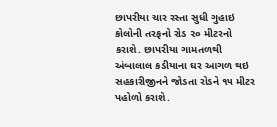છાપરીયા ચાર રસ્તા સુધી ગુહાઇ કોલોની તરફનો રોડ ૨૦ મીટરનો કરાશે. છાપરીયા ગામતળથી અંબાલાલ કડીયાના ઘર આગળ થઇ સહકારીજીનને જોડતા રોડને ૧૫ મીટર પહોળો કરાશે.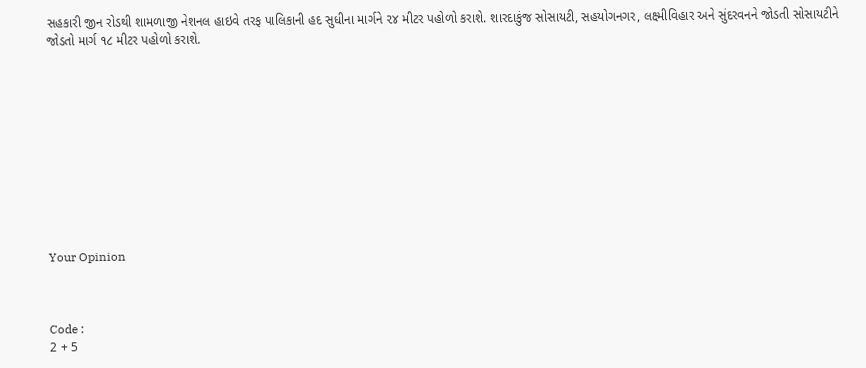સહકારી જીન રોડથી શામળાજી નેશનલ હાઇવે તરફ પાલિકાની હદ સુધીના માર્ગને ૨૪ મીટર પહોળો કરાશે. શારદાકુંજ સોસાયટી, સહયોગનગર, લક્ષ્મીવિહાર અને સુંદરવનને જોડતી સોસાયટીને જોડતો માર્ગ ૧૮ મીટર પહોળો કરાશે.











Your Opinion



Code :
2 + 5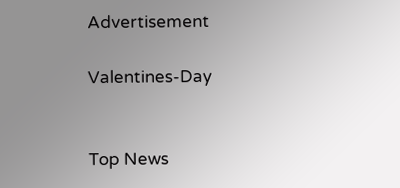Advertisement

Valentines-Day


Top News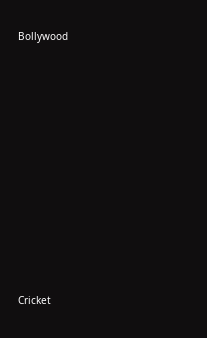Bollywood











Cricket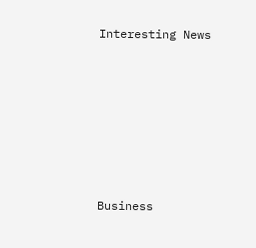Interesting News











Business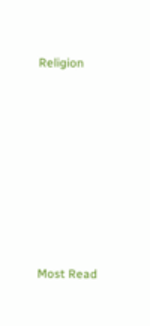Religion











Most Read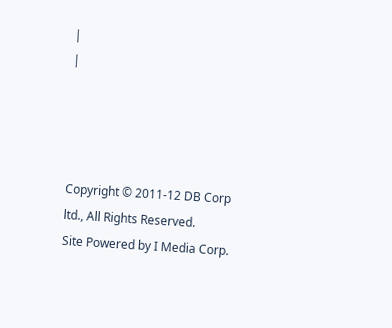|
|




Copyright © 2011-12 DB Corp ltd., All Rights Reserved.
Site Powered by I Media Corp.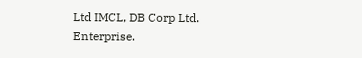Ltd IMCL, DB Corp Ltd. Enterprise.